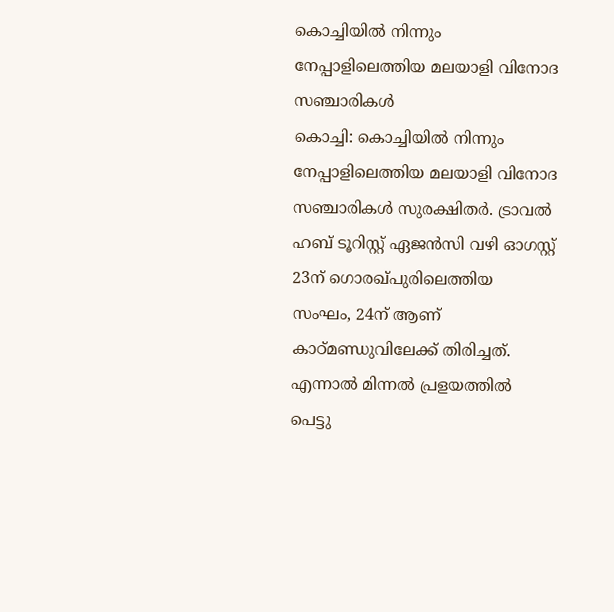കൊച്ചിയിൽ നിന്നും നേപ്പാളിലെത്തിയ മലയാളി വിനോദ സഞ്ചാരികൾ
കൊച്ചി: കൊച്ചിയിൽ നിന്നും നേപ്പാളിലെത്തിയ മലയാളി വിനോദ സഞ്ചാരികൾ സുരക്ഷിതർ. ട്രാവൽ ഹബ് ടൂറിസ്റ്റ് ഏജൻസി വഴി ഓഗസ്റ്റ് 23ന് ഗൊരഖ്പുരിലെത്തിയ സംഘം, 24ന് ആണ് കാഠ്മണ്ഡുവിലേക്ക് തിരിച്ചത്. എന്നാൽ മിന്നൽ പ്രളയത്തിൽ പെട്ടു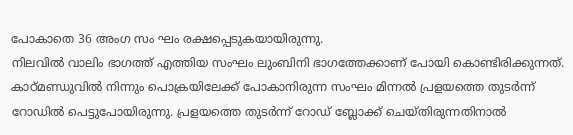പോകാതെ 36 അംഗ സം ഘം രക്ഷപ്പെടുകയായിരുന്നു.
നിലവിൽ വാലിം ഭാഗത്ത് എത്തിയ സംഘം ലുംബിനി ഭാഗത്തേക്കാണ് പോയി കൊണ്ടിരിക്കുന്നത്. കാഠ്മണ്ഡുവിൽ നിന്നും പൊക്രയിലേക്ക് പോകാനിരുന്ന സംഘം മിന്നൽ പ്രളയത്തെ തുടർന്ന് റോഡിൽ പെട്ടുപോയിരുന്നു. പ്രളയത്തെ തുടർന്ന് റോഡ് ബ്ലോക്ക് ചെയ്തിരുന്നതിനാൽ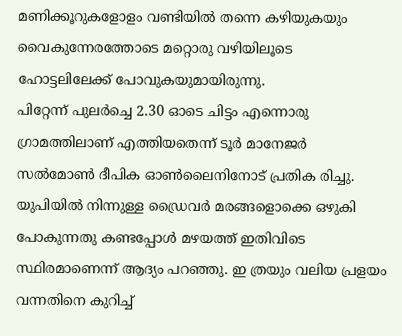മണിക്കൂറുകളോളം വണ്ടിയിൽ തന്നെ കഴിയുകയും വൈകുന്നേരത്തോടെ മറ്റൊരു വഴിയിലൂടെ ഹോട്ടലിലേക്ക് പോവുകയുമായിരുന്നു.
പിറ്റേന്ന് പുലർച്ചെ 2.30 ഓടെ ചിട്ടം എന്നൊരു ഗ്രാമത്തിലാണ് എത്തിയതെന്ന് ടൂർ മാനേജർ സൽമോൺ ദീപിക ഓൺലൈനിനോട് പ്രതിക രിച്ചു. യുപിയിൽ നിന്നുള്ള ഡ്രൈവർ മരങ്ങളൊക്കെ ഒഴുകി പോകുന്നതു കണ്ടപ്പോൾ മഴയത്ത് ഇതിവിടെ സ്ഥിരമാണെന്ന് ആദ്യം പറഞ്ഞു. ഇ ത്രയും വലിയ പ്രളയം വന്നതിനെ കുറിച്ച്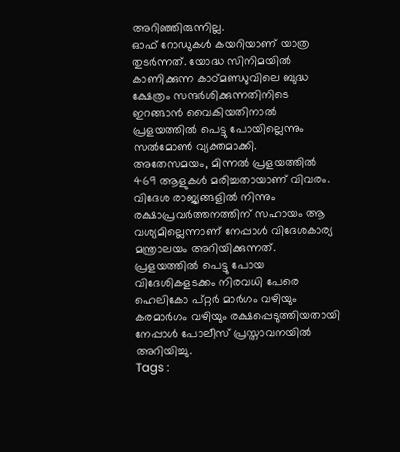അറിഞ്ഞിരുന്നില്ല.
ഓഫ് റോഡുകൾ കയറിയാണ് യാത്ര തുടർന്നത്. യോദ്ധ സിനിമയിൽ കാണിക്കുന്ന കാഠ്മണ്ഡുവിലെ ബുദ്ധ ക്ഷേത്രം സന്ദർശിക്കുന്നതിനിടെ ഇറങ്ങാൻ വൈകിയതിനാൽ പ്രളയത്തിൽ പെട്ടു പോയില്ലെന്നും സൽമോൺ വ്യക്തമാക്കി.
അതേസമയം, മിന്നൽ പ്രളയത്തിൽ 469 ആളുകൾ മരിച്ചതായാണ് വിവരം. വിദേശ രാജ്യങ്ങളിൽ നിന്നും രക്ഷാപ്രവർത്തനത്തിന് സഹായം ആ വശ്യമില്ലെന്നാണ് നേപ്പാൾ വിദേശകാര്യ മന്ത്രാലയം അറിയിക്കുന്നത്. പ്രളയത്തിൽ പെട്ടു പോയ വിദേശികളടക്കം നിരവധി പേരെ ഹെലികോ പ്റ്റർ മാർഗം വഴിയും കരമാർഗം വഴിയും രക്ഷപ്പെടുത്തിയതായി നേപ്പാൾ പോലീസ് പ്രസ്താവനയിൽ അറിയിച്ചു.
Tags :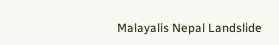Malayalis Nepal Landslide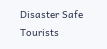Disaster Safe Tourists